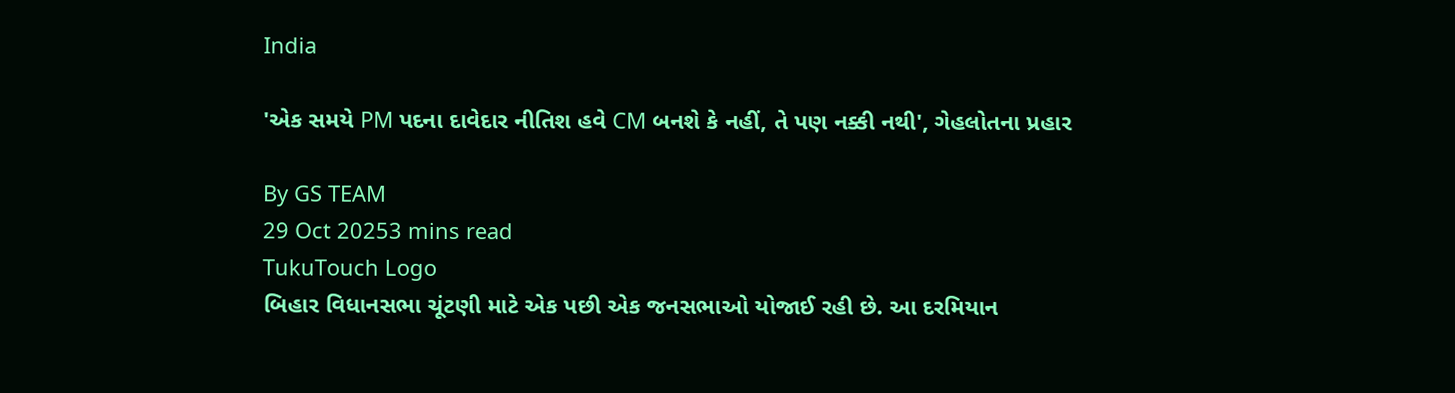India

'એક સમયે PM પદના દાવેદાર નીતિશ હવે CM બનશે કે નહીં, તે પણ નક્કી નથી', ગેહલોતના પ્રહાર

By GS TEAM
29 Oct 20253 mins read
TukuTouch Logo
બિહાર વિધાનસભા ચૂંટણી માટે એક પછી એક જનસભાઓ યોજાઈ રહી છે. આ દરમિયાન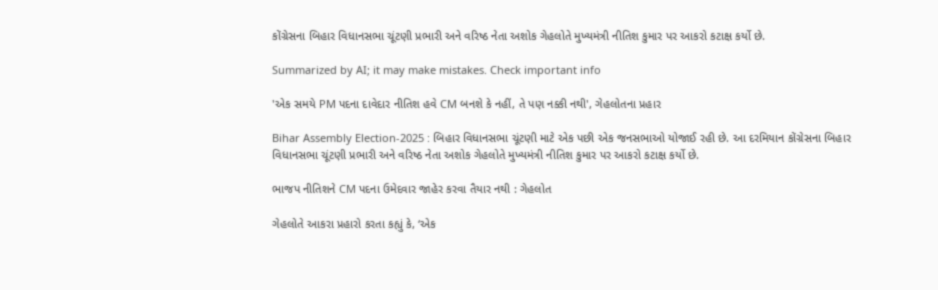કોંગ્રેસના બિહાર વિધાનસભા ચૂંટણી પ્રભારી અને વરિષ્ઠ નેતા અશોક ગેહલોતે મુખ્યમંત્રી નીતિશ કુમાર પર આકરો કટાક્ષ કર્યો છે.

Summarized by AI; it may make mistakes. Check important info

'એક સમયે PM પદના દાવેદાર નીતિશ હવે CM બનશે કે નહીં, તે પણ નક્કી નથી', ગેહલોતના પ્રહાર

Bihar Assembly Election-2025 : બિહાર વિધાનસભા ચૂંટણી માટે એક પછી એક જનસભાઓ યોજાઈ રહી છે. આ દરમિયાન કોંગ્રેસના બિહાર વિધાનસભા ચૂંટણી પ્રભારી અને વરિષ્ઠ નેતા અશોક ગેહલોતે મુખ્યમંત્રી નીતિશ કુમાર પર આકરો કટાક્ષ કર્યો છે.

ભાજપ નીતિશને CM પદના ઉમેદવાર જાહેર કરવા તૈયાર નથી : ગેહલોત

ગેહલોતે આકરા પ્રહારો કરતા કહ્યું કે, ‘એક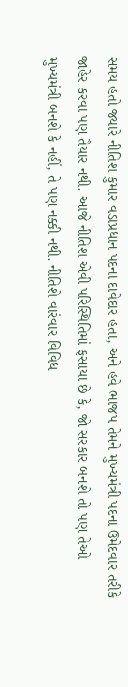સમય હતો જ્યારે નીતિશ કુમાર વડાપ્રધાન પદના દાવેદાર હતા, અને હવે ભાજપ તેમને મુખ્યમંત્રી પદના ઉમેદવાર તરીકે જાહેર કરવા પણ તૈયાર નથી. આજે નીતિશ એવી પરિસ્થિતિમાં ફસાયા છે કે, જો સરકાર બનશે તો પણ તેઓ મુખ્યમંત્રી બનશે કે નહીં, તે પણ નક્કી નથી. નીતિશે વારંવાર વિવિધ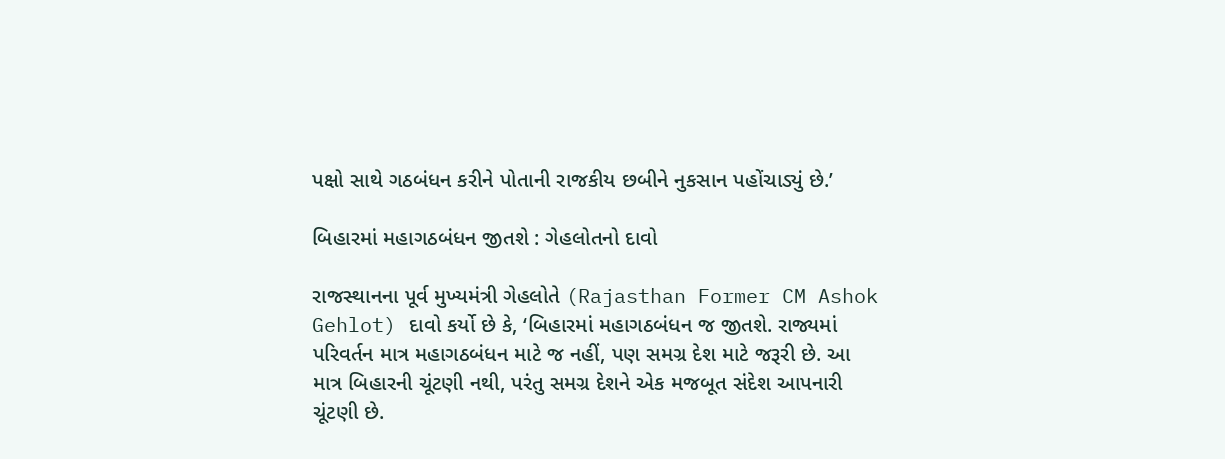પક્ષો સાથે ગઠબંધન કરીને પોતાની રાજકીય છબીને નુકસાન પહોંચાડ્યું છે.’

બિહારમાં મહાગઠબંધન જીતશે : ગેહલોતનો દાવો

રાજસ્થાનના પૂર્વ મુખ્યમંત્રી ગેહલોતે (Rajasthan Former CM Ashok Gehlot) દાવો કર્યો છે કે, ‘બિહારમાં મહાગઠબંધન જ જીતશે. રાજ્યમાં પરિવર્તન માત્ર મહાગઠબંધન માટે જ નહીં, પણ સમગ્ર દેશ માટે જરૂરી છે. આ માત્ર બિહારની ચૂંટણી નથી, પરંતુ સમગ્ર દેશને એક મજબૂત સંદેશ આપનારી ચૂંટણી છે.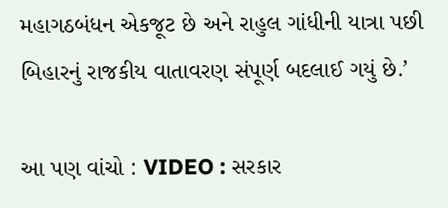મહાગઠબંધન એકજૂટ છે અને રાહુલ ગાંધીની યાત્રા પછી બિહારનું રાજકીય વાતાવરણ સંપૂર્ણ બદલાઈ ગયું છે.’

આ પણ વાંચો : VIDEO : સરકાર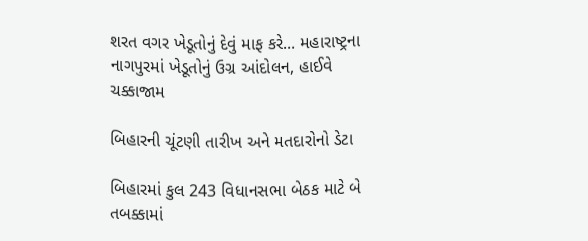શરત વગર ખેડૂતોનું દેવું માફ કરે... મહારાષ્ટ્રના નાગપુરમાં ખેડૂતોનું ઉગ્ર આંદોલન, હાઈવે ચક્કાજામ

બિહારની ચૂંટણી તારીખ અને મતદારોનો ડેટા

બિહારમાં કુલ 243 વિધાનસભા બેઠક માટે બે તબક્કામાં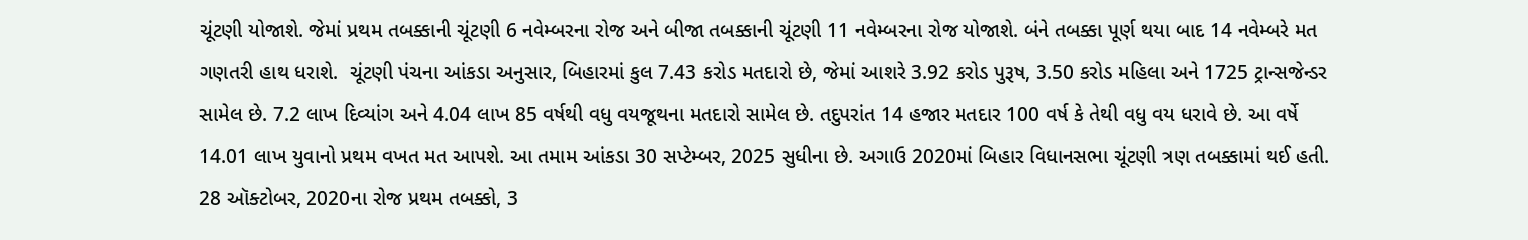ચૂંટણી યોજાશે. જેમાં પ્રથમ તબક્કાની ચૂંટણી 6 નવેમ્બરના રોજ અને બીજા તબક્કાની ચૂંટણી 11 નવેમ્બરના રોજ યોજાશે. બંને તબક્કા પૂર્ણ થયા બાદ 14 નવેમ્બરે મત ગણતરી હાથ ધરાશે.  ચૂંટણી પંચના આંકડા અનુસાર, બિહારમાં કુલ 7.43 કરોડ મતદારો છે, જેમાં આશરે 3.92 કરોડ પુરૂષ, 3.50 કરોડ મહિલા અને 1725 ટ્રાન્સજેન્ડર સામેલ છે. 7.2 લાખ દિવ્યાંગ અને 4.04 લાખ 85 વર્ષથી વધુ વયજૂથના મતદારો સામેલ છે. તદુપરાંત 14 હજાર મતદાર 100 વર્ષ કે તેથી વધુ વય ધરાવે છે. આ વર્ષે 14.01 લાખ યુવાનો પ્રથમ વખત મત આપશે. આ તમામ આંકડા 30 સપ્ટેમ્બર, 2025 સુધીના છે. અગાઉ 2020માં બિહાર વિધાનસભા ચૂંટણી ત્રણ તબક્કામાં થઈ હતી. 28 ઑક્ટોબર, 2020ના રોજ પ્રથમ તબક્કો, 3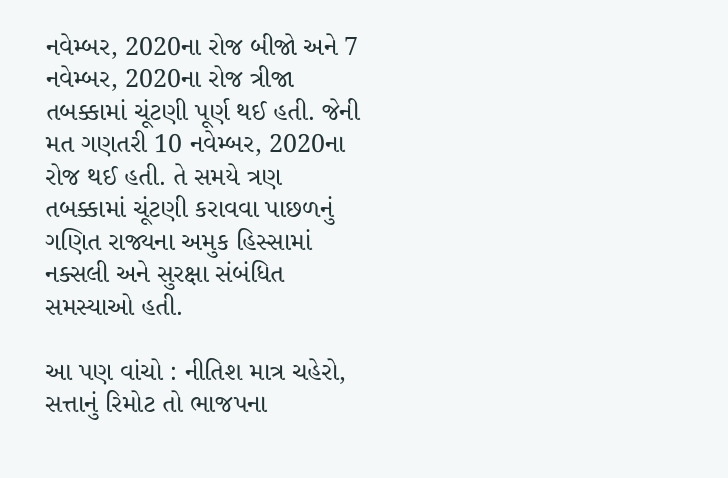નવેમ્બર, 2020ના રોજ બીજો અને 7 નવેમ્બર, 2020ના રોજ ત્રીજા તબક્કામાં ચૂંટણી પૂર્ણ થઈ હતી. જેની મત ગણતરી 10 નવેમ્બર, 2020ના રોજ થઈ હતી. તે સમયે ત્રણ તબક્કામાં ચૂંટણી કરાવવા પાછળનું ગણિત રાજ્યના અમુક હિસ્સામાં નક્સલી અને સુરક્ષા સંબંધિત સમસ્યાઓ હતી.

આ પણ વાંચો : નીતિશ માત્ર ચહેરો, સત્તાનું રિમોટ તો ભાજપના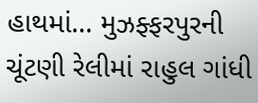હાથમાં... મુઝફ્ફરપુરની ચૂંટણી રેલીમાં રાહુલ ગાંધી